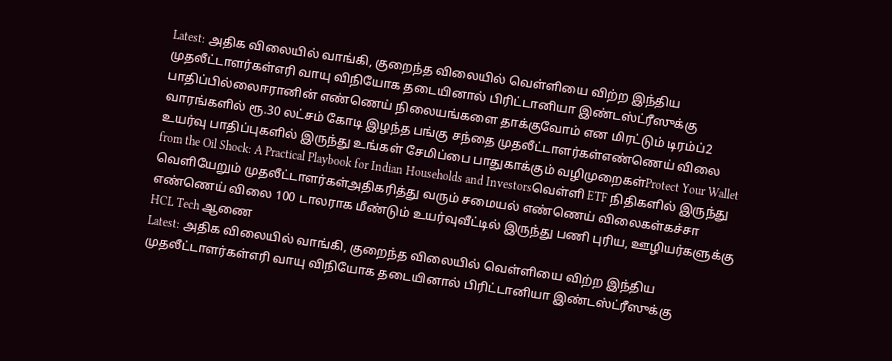Latest: அதிக விலையில் வாங்கி, குறைந்த விலையில் வெள்ளியை விற்ற இந்திய முதலீட்டாளர்கள்எரி வாயு விநியோக தடையினால் பிரிட்டானியா இண்டஸ்ட்ரீஸுக்கு பாதிப்பில்லைஈரானின் எண்ணெய் நிலையங்களை தாக்குவோம் என மிரட்டும் டிரம்ப்2 வாரங்களில் ரூ.30 லட்சம் கோடி இழந்த பங்கு சந்தை முதலீட்டாளர்கள்எண்ணெய் விலை உயர்வு பாதிப்புகளில் இருந்து உங்கள் சேமிப்பை பாதுகாக்கும் வழிமுறைகள்Protect Your Wallet from the Oil Shock: A Practical Playbook for Indian Households and Investorsவெள்ளி ETF நிதிகளில் இருந்து வெளியேறும் முதலீட்டாளர்கள்அதிகரித்து வரும் சமையல் எண்ணெய் விலைகள்கச்சா எண்ணெய் விலை 100 டாலராக மீண்டும் உயர்வுவீட்டில் இருந்து பணி புரிய, ஊழியர்களுக்கு HCL Tech ஆணை
Latest: அதிக விலையில் வாங்கி, குறைந்த விலையில் வெள்ளியை விற்ற இந்திய முதலீட்டாளர்கள்எரி வாயு விநியோக தடையினால் பிரிட்டானியா இண்டஸ்ட்ரீஸுக்கு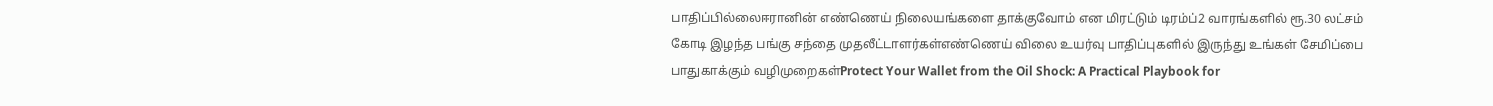பாதிப்பில்லைஈரானின் எண்ணெய் நிலையங்களை தாக்குவோம் என மிரட்டும் டிரம்ப்2 வாரங்களில் ரூ.30 லட்சம் கோடி இழந்த பங்கு சந்தை முதலீட்டாளர்கள்எண்ணெய் விலை உயர்வு பாதிப்புகளில் இருந்து உங்கள் சேமிப்பை பாதுகாக்கும் வழிமுறைகள்Protect Your Wallet from the Oil Shock: A Practical Playbook for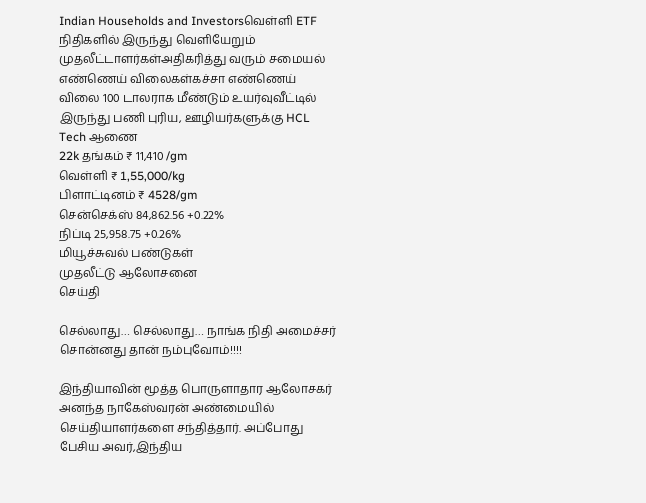Indian Households and Investorsவெள்ளி ETF நிதிகளில் இருந்து வெளியேறும் முதலீட்டாளர்கள்அதிகரித்து வரும் சமையல் எண்ணெய் விலைகள்கச்சா எண்ணெய் விலை 100 டாலராக மீண்டும் உயர்வுவீட்டில் இருந்து பணி புரிய, ஊழியர்களுக்கு HCL Tech ஆணை
22k தங்கம் ₹ 11,410 /gm
வெள்ளி ₹ 1,55,000/kg
பிளாட்டினம் ₹ 4528/gm
சென்செக்ஸ் 84,862.56 +0.22%
நிப்டி 25,958.75 +0.26%
மியூச்சுவல் பண்டுகள்
முதலீட்டு ஆலோசனை
செய்தி

செல்லாது… செல்லாது… நாங்க நிதி அமைச்சர் சொன்னது தான் நம்புவோம்!!!!

இந்தியாவின் மூத்த பொருளாதார ஆலோசகர் அனந்த நாகேஸ்வரன் அண்மையில் செய்தியாளர்களை சந்தித்தார். அப்போது பேசிய அவர்,இந்திய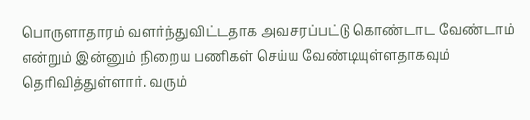பொருளாதாரம் வளர்ந்துவிட்டதாக அவசரப்பட்டு கொண்டாட வேண்டாம் என்றும் இன்னும் நிறைய பணிகள் செய்ய வேண்டியுள்ளதாகவும் தெரிவித்துள்ளார். வரும்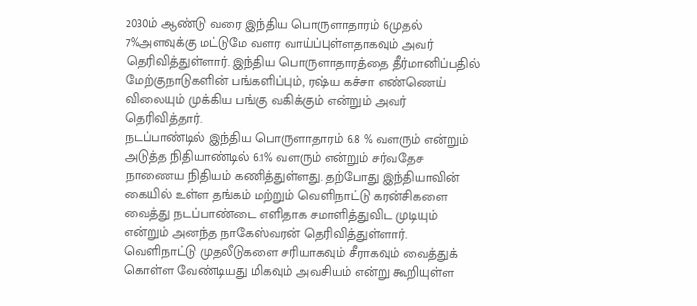2030ம் ஆண்டு வரை இந்திய பொருளாதாரம் 6முதல் 7%அளவுக்கு மட்டுமே வளர வாய்ப்புள்ளதாகவும் அவர் தெரிவித்துள்ளார். இந்திய பொருளாதாரத்தை தீர்மானிப்பதில் மேற்குநாடுகளின் பங்களிப்பும், ரஷ்ய கச்சா எண்ணெய் விலையும் முக்கிய பங்கு வகிக்கும் என்றும் அவர் தெரிவித்தார்.
நடப்பாண்டில் இந்திய பொருளாதாரம் 6.8 % வளரும் என்றும் அடுத்த நிதியாண்டில் 6.1% வளரும் என்றும் சர்வதேச
நாணைய நிதியம் கணித்துள்ளது. தற்போது இந்தியாவின் கையில் உள்ள தங்கம் மற்றும் வெளிநாட்டு கரன்சிகளை வைத்து நடப்பாண்டை எளிதாக சமாளித்துவிட முடியும் என்றும் அனந்த நாகேஸ்வரன் தெரிவித்துள்ளார். வெளிநாட்டு முதலீடுகளை சரியாகவும் சீராகவும் வைத்துக் கொள்ள வேண்டியது மிகவும் அவசியம் என்று கூறியுள்ள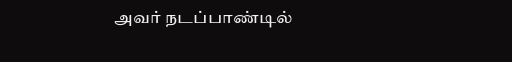அவர் நடப்பாண்டில்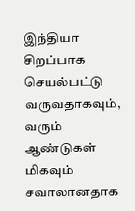இந்தியா சிறப்பாக செயல்பட்டு வருவதாகவும், வரும் ஆண்டுகள் மிகவும் சவாலானதாக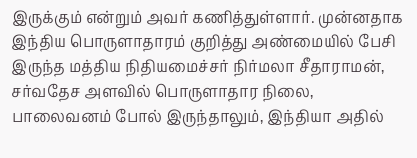இருக்கும் என்றும் அவர் கணித்துள்ளார். முன்னதாக இந்திய பொருளாதாரம் குறித்து அண்மையில் பேசி இருந்த மத்திய நிதியமைச்சர் நிர்மலா சீதாராமன், சர்வதேச அளவில் பொருளாதார நிலை, பாலைவனம் போல் இருந்தாலும், இந்தியா அதில்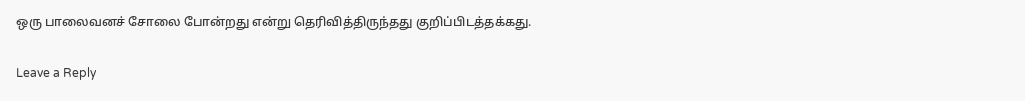ஒரு பாலைவனச் சோலை போன்றது என்று தெரிவித்திருந்தது குறிப்பிடத்தக்கது.

Leave a Reply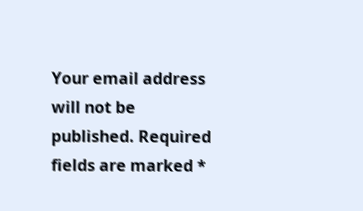Your email address will not be published. Required fields are marked *